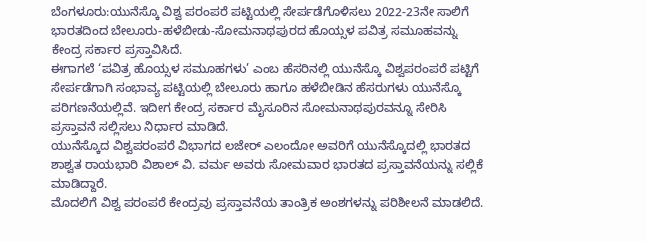ಬೆಂಗಳೂರು:ಯುನೆಸ್ಕೊ ವಿಶ್ವ ಪರಂಪರೆ ಪಟ್ಟಿಯಲ್ಲಿ ಸೇರ್ಪಡೆಗೊಳಿಸಲು 2022-23ನೇ ಸಾಲಿಗೆ ಭಾರತದಿಂದ ಬೇಲೂರು-ಹಳೆಬೀಡು-ಸೋಮನಾಥಪುರದ ಹೊಯ್ಸಳ ಪವಿತ್ರ ಸಮೂಹವನ್ನು ಕೇಂದ್ರ ಸರ್ಕಾರ ಪ್ರಸ್ತಾವಿಸಿದೆ.
ಈಗಾಗಲೆ ‘ಪವಿತ್ರ ಹೊಯ್ಸಳ ಸಮೂಹಗಳು’ ಎಂಬ ಹೆಸರಿನಲ್ಲಿ ಯುನೆಸ್ಕೊ ವಿಶ್ವಪರಂಪರೆ ಪಟ್ಟಿಗೆ ಸೇರ್ಪಡೆಗಾಗಿ ಸಂಭಾವ್ಯ ಪಟ್ಟಿಯಲ್ಲಿ ಬೇಲೂರು ಹಾಗೂ ಹಳೆಬೀಡಿನ ಹೆಸರುಗಳು ಯುನೆಸ್ಕೊ ಪರಿಗಣನೆಯಲ್ಲಿವೆ. ಇದೀಗ ಕೇಂದ್ರ ಸರ್ಕಾರ ಮೈಸೂರಿನ ಸೋಮನಾಥಪುರವನ್ನೂ ಸೇರಿಸಿ ಪ್ರಸ್ತಾವನೆ ಸಲ್ಲಿಸಲು ನಿರ್ಧಾರ ಮಾಡಿದೆ.
ಯುನೆಸ್ಕೊದ ವಿಶ್ವಪರಂಪರೆ ವಿಭಾಗದ ಲಜೇರ್ ಎಲಂದೋ ಅವರಿಗೆ ಯುನೆಸ್ಕೊದಲ್ಲಿ ಭಾರತದ ಶಾಶ್ವತ ರಾಯಭಾರಿ ವಿಶಾಲ್ ವಿ. ವರ್ಮ ಅವರು ಸೋಮವಾರ ಭಾರತದ ಪ್ರಸ್ತಾವನೆಯನ್ನು ಸಲ್ಲಿಕೆ ಮಾಡಿದ್ದಾರೆ.
ಮೊದಲಿಗೆ ವಿಶ್ವ ಪರಂಪರೆ ಕೇಂದ್ರವು ಪ್ರಸ್ತಾವನೆಯ ತಾಂತ್ರಿಕ ಅಂಶಗಳನ್ನು ಪರಿಶೀಲನೆ ಮಾಡಲಿದೆ.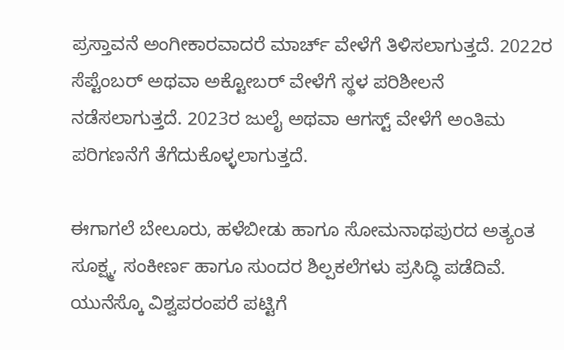ಪ್ರಸ್ತಾವನೆ ಅಂಗೀಕಾರವಾದರೆ ಮಾರ್ಚ್ ವೇಳೆಗೆ ತಿಳಿಸಲಾಗುತ್ತದೆ. 2022ರ ಸೆಪ್ಟೆಂಬರ್ ಅಥವಾ ಅಕ್ಟೋಬರ್ ವೇಳೆಗೆ ಸ್ಥಳ ಪರಿಶೀಲನೆ ನಡೆಸಲಾಗುತ್ತದೆ. 2023ರ ಜುಲೈ ಅಥವಾ ಆಗಸ್ಟ್ ವೇಳೆಗೆ ಅಂತಿಮ ಪರಿಗಣನೆಗೆ ತೆಗೆದುಕೊಳ್ಳಲಾಗುತ್ತದೆ.

ಈಗಾಗಲೆ ಬೇಲೂರು, ಹಳೆಬೀಡು ಹಾಗೂ ಸೋಮನಾಥಪುರದ ಅತ್ಯಂತ ಸೂಕ್ಷ್ಮ, ಸಂಕೀರ್ಣ ಹಾಗೂ ಸುಂದರ ಶಿಲ್ಪಕಲೆಗಳು ಪ್ರಸಿದ್ಧಿ ಪಡೆದಿವೆ. ಯುನೆಸ್ಕೊ ವಿಶ್ವಪರಂಪರೆ ಪಟ್ಟಿಗೆ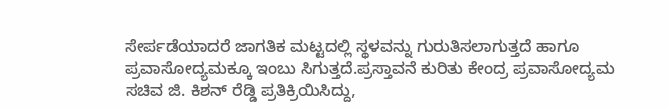ಸೇರ್ಪಡೆಯಾದರೆ ಜಾಗತಿಕ ಮಟ್ಟದಲ್ಲಿ ಸ್ಥಳವನ್ನು ಗುರುತಿಸಲಾಗುತ್ತದೆ ಹಾಗೂ ಪ್ರವಾಸೋದ್ಯಮಕ್ಕೂ ಇಂಬು ಸಿಗುತ್ತದೆ.ಪ್ರಸ್ತಾವನೆ ಕುರಿತು ಕೇಂದ್ರ ಪ್ರವಾಸೋದ್ಯಮ ಸಚಿವ ಜಿ. ಕಿಶನ್ ರೆಡ್ಡಿ ಪ್ರತಿಕ್ರಿಯಿಸಿದ್ದು,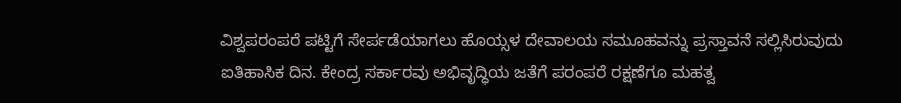ವಿಶ್ವಪರಂಪರೆ ಪಟ್ಟಿಗೆ ಸೇರ್ಪಡೆಯಾಗಲು ಹೊಯ್ಸಳ ದೇವಾಲಯ ಸಮೂಹವನ್ನು ಪ್ರಸ್ತಾವನೆ ಸಲ್ಲಿಸಿರುವುದು ಐತಿಹಾಸಿಕ ದಿನ. ಕೇಂದ್ರ ಸರ್ಕಾರವು ಅಭಿವೃದ್ಧಿಯ ಜತೆಗೆ ಪರಂಪರೆ ರಕ್ಷಣೆಗೂ ಮಹತ್ವ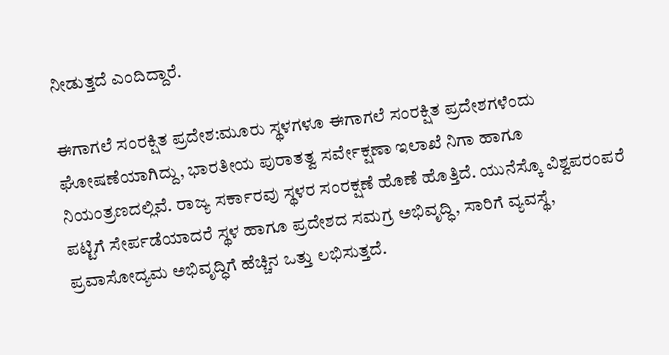ನೀಡುತ್ತದೆ ಎಂದಿದ್ದಾರೆ.

ಈಗಾಗಲೆ ಸಂರಕ್ಷಿತ ಪ್ರದೇಶ:ಮೂರು ಸ್ಥಳಗಳೂ ಈಗಾಗಲೆ ಸಂರಕ್ಷಿತ ಪ್ರದೇಶಗಳೆಂದು ಘೋಷಣೆಯಾಗಿದ್ದು, ಭಾರತೀಯ ಪುರಾತತ್ವ ಸರ್ವೇಕ್ಷಣಾ ಇಲಾಖೆ ನಿಗಾ ಹಾಗೂ ನಿಯಂತ್ರಣದಲ್ಲಿವೆ. ರಾಜ್ಯ ಸರ್ಕಾರವು ಸ್ಥಳರ ಸಂರಕ್ಷಣೆ ಹೊಣೆ ಹೊತ್ತಿದೆ. ಯುನೆಸ್ಕೊ ವಿಶ್ವಪರಂಪರೆ ಪಟ್ಟಿಗೆ ಸೇರ್ಪಡೆಯಾದರೆ ಸ್ಥಳ ಹಾಗೂ ಪ್ರದೇಶದ ಸಮಗ್ರ ಅಭಿವೃದ್ಧಿ, ಸಾರಿಗೆ ವ್ಯವಸ್ಥೆ, ಪ್ರವಾಸೋದ್ಯಮ ಅಭಿವೃದ್ಧಿಗೆ ಹೆಚ್ಚಿನ ಒತ್ತು ಲಭಿಸುತ್ತದೆ.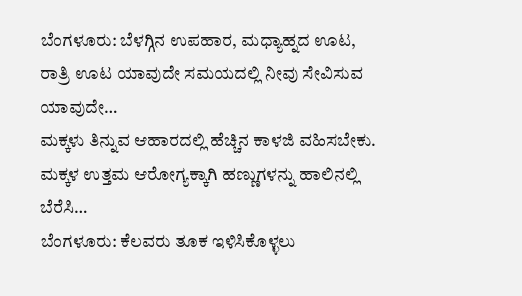ಬೆಂಗಳೂರು: ಬೆಳಗ್ಗಿನ ಉಪಹಾರ, ಮಧ್ಯಾಹ್ನದ ಊಟ, ರಾತ್ರಿ ಊಟ ಯಾವುದೇ ಸಮಯದಲ್ಲಿ ನೀವು ಸೇವಿಸುವ ಯಾವುದೇ…
ಮಕ್ಕಳು ತಿನ್ನುವ ಆಹಾರದಲ್ಲಿ ಹೆಚ್ಚಿನ ಕಾಳಜಿ ವಹಿಸಬೇಕು. ಮಕ್ಕಳ ಉತ್ತಮ ಆರೋಗ್ಯಕ್ಕಾಗಿ ಹಣ್ಣುಗಳನ್ನು ಹಾಲಿನಲ್ಲಿ ಬೆರೆಸಿ…
ಬೆಂಗಳೂರು: ಕೆಲವರು ತೂಕ ಇಳಿಸಿಕೊಳ್ಳಲು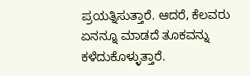ಪ್ರಯತ್ನಿಸುತ್ತಾರೆ. ಆದರೆ, ಕೆಲವರು ಏನನ್ನೂ ಮಾಡದೆ ತೂಕವನ್ನು ಕಳೆದುಕೊಳ್ಳುತ್ತಾರೆ.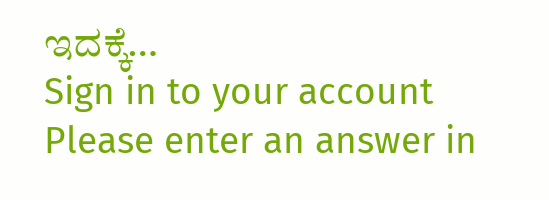ಇದಕ್ಕೆ…
Sign in to your account
Please enter an answer in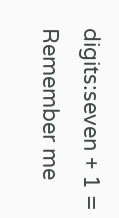digits:seven + 1 =
Remember me